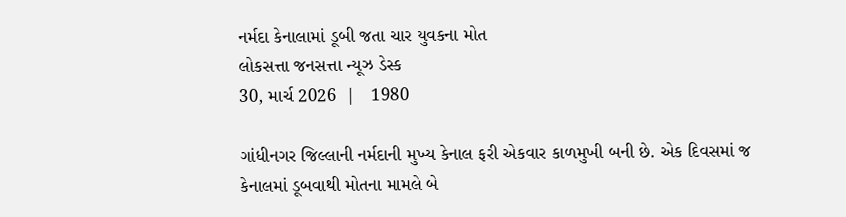નર્મદા કેનાલામાં ડૂબી જતા ચાર યુવકના મોત
લોકસત્તા જનસત્તા ન્યૂઝ ડેસ્ક
30, માર્ચ 2026  |   1980

ગાંધીનગર જિલ્લાની નર્મદાની મુખ્ય કેનાલ ફરી એકવાર કાળમુખી બની છે. એક દિવસમાં જ કેનાલમાં ડૂબવાથી મોતના મામલે બે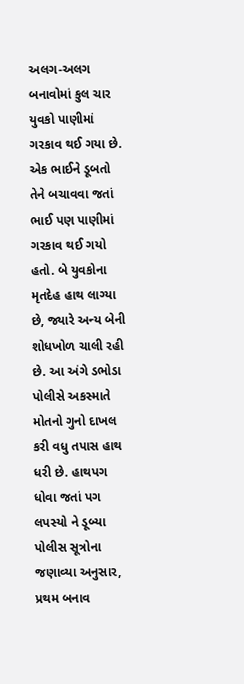અલગ-અલગ બનાવોમાં કુલ ચાર યુવકો પાણીમાં ગરકાવ થઈ ગયા છે. એક ભાઈને ડૂબતો તેને બચાવવા જતાં ભાઈ પણ પાણીમાં ગરકાવ થઈ ગયો હતો. બે યુવકોના મૃતદેહ હાથ લાગ્યા છે, જ્યારે અન્ય બેની શોધખોળ ચાલી રહી છે. આ અંગે ડભોડા પોલીસે અકસ્માતે મોતનો ગુનો દાખલ કરી વધુ તપાસ હાથ ધરી છે. હાથપગ ધોવા જતાં પગ લપસ્યો ને ડૂબ્યા પોલીસ સૂત્રોના જણાવ્યા અનુસાર, પ્રથમ બનાવ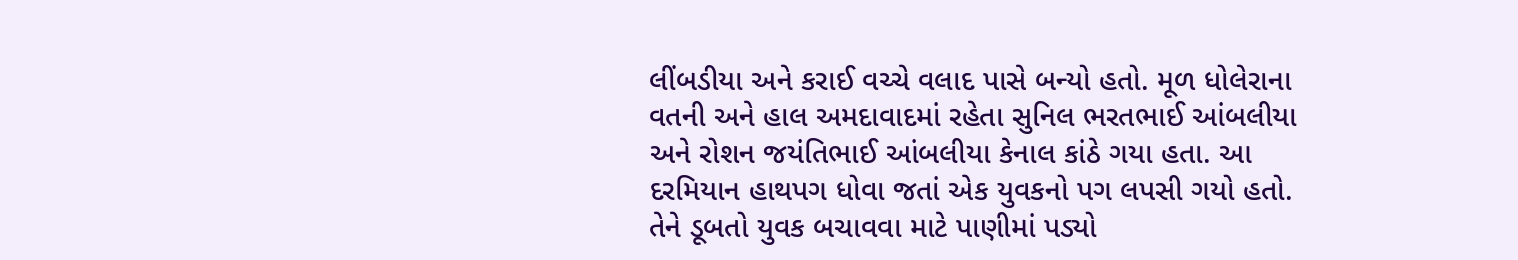લીંબડીયા અને કરાઈ વચ્ચે વલાદ પાસે બન્યો હતો. મૂળ ધોલેરાના વતની અને હાલ અમદાવાદમાં રહેતા સુનિલ ભરતભાઈ આંબલીયા અને રોશન જયંતિભાઈ આંબલીયા કેનાલ કાંઠે ગયા હતા. આ દરમિયાન હાથપગ ધોવા જતાં એક યુવકનો પગ લપસી ગયો હતો. તેને ડૂબતો યુવક બચાવવા માટે પાણીમાં પડ્યો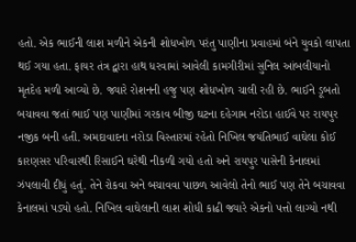હતો. એક ભાઈની લાશ મળીને એકની શોધખોળ પરંતુ પાણીના પ્રવાહમાં બંને યુવકો લાપતા થઈ ગયા હતા. ફાયર તંત્ર દ્વારા હાથ ધરવામાં આવેલી કામગીરીમાં સુનિલ આંબલીયાનો મૃતદેહ મળી આવ્યો છે. જ્યારે રોશનની હજુ પણ શોધખોળ ચાલી રહી છે. ભાઈને ડૂબતો બચાવવા જતાં ભાઈ પણ પાણીમાં ગરકાવ બીજી ઘટના દહેગામ નરોડા હાઈવે પર રાયપુર નજીક બની હતી. અમદાવાદના નરોડા વિસ્તારમાં રહેતો નિખિલ જયંતિભાઈ વાઘેલા કોઈ કારણસર પરિવારથી રિસાઈને ઘરેથી નીકળી ગયો હતો અને રાયપુર પાસેની કેનાલમાં ઝંપલાવી દીધું હતું. તેને રોકવા અને બચાવવા પાછળ આવેલો તેનો ભાઈ પણ તેને બચાવવા કેનાલમાં પડ્યો હતો. નિખિલ વાઘેલાની લાશ શોધી કાઢી જ્યારે એકનો પત્તો લાગ્યો નથી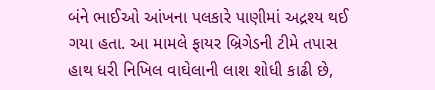બંને ભાઈઓ આંખના પલકારે પાણીમાં અદ્રશ્ય થઈ ગયા હતા. આ મામલે ફાયર બ્રિગેડની ટીમે તપાસ હાથ ધરી નિખિલ વાઘેલાની લાશ શોધી કાઢી છે,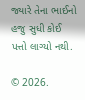જ્યારે તેના ભાઈનો હજુ સુધી કોઈ પત્તો લાગ્યો નથી.

© 2026.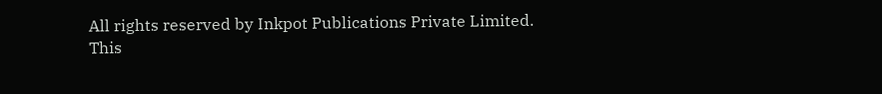All rights reserved by Inkpot Publications Private Limited.
This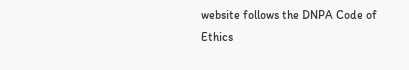website follows the DNPA Code of Ethics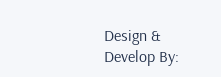Design & Develop By: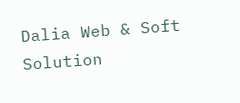Dalia Web & Soft Solution